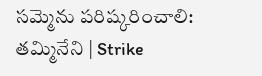సమ్మెను పరిష్కరించాలి: తమ్మినేని | Strike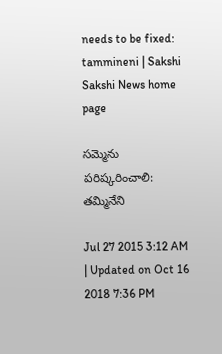needs to be fixed: tammineni | Sakshi
Sakshi News home page

సమ్మెను పరిష్కరించాలి: తమ్మినేని

Jul 27 2015 3:12 AM | Updated on Oct 16 2018 7:36 PM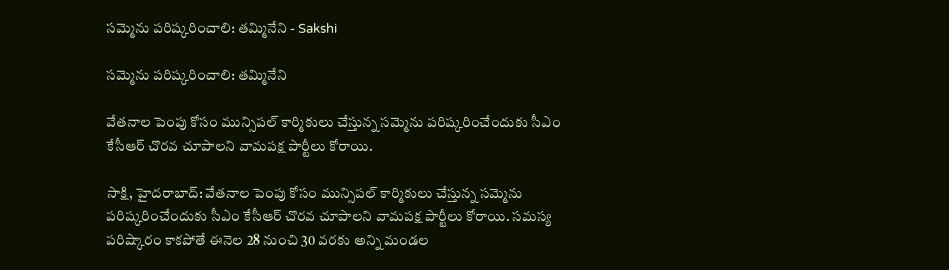సమ్మెను పరిష్కరించాలి: తమ్మినేని - Sakshi

సమ్మెను పరిష్కరించాలి: తమ్మినేని

వేతనాల పెంపు కోసం మున్సిపల్ కార్మికులు చేస్తున్న సమ్మెను పరిష్కరించేందుకు సీఎం కేసీఆర్ చొరవ చూపాలని వామపక్ష పార్టీలు కోరాయి.

సాక్షి, హైదరాబాద్: వేతనాల పెంపు కోసం మున్సిపల్ కార్మికులు చేస్తున్న సమ్మెను పరిష్కరించేందుకు సీఎం కేసీఆర్ చొరవ చూపాలని వామపక్ష పార్టీలు కోరాయి. సమస్య పరిష్కారం కాకపోతే ఈనెల 28 నుంచి 30 వరకు అన్ని మండల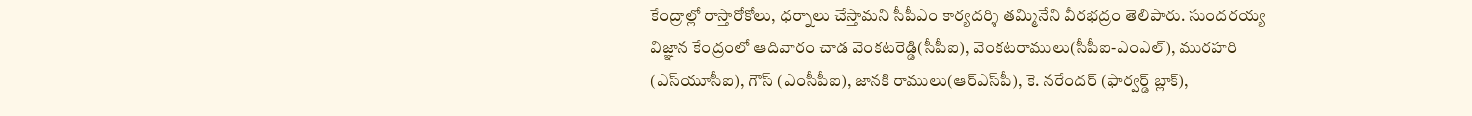కేంద్రాల్లో రాస్తారోకోలు, ధర్నాలు చేస్తామని సీపీఎం కార్యదర్శి తమ్మినేని వీరభద్రం తెలిపారు. సుందరయ్య విజ్ఞాన కేంద్రంలో ఆదివారం చాడ వెంకటరెడ్డి(సీపీఐ), వెంకటరాములు(సీపీఐ-ఎంఎల్), మురహరి (ఎస్‌యూసీఐ), గౌస్ (ఎంసీపీఐ), జానకి రాములు(ఆర్‌ఎస్‌పీ), కె. నరేందర్ (ఫార్వర్డ్ బ్లాక్),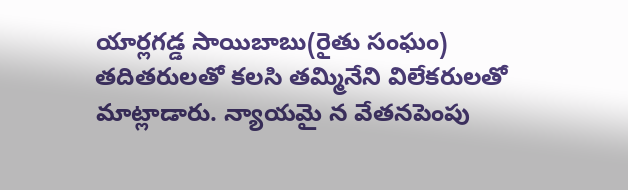యార్లగడ్డ సాయిబాబు(రైతు సంఘం) తదితరులతో కలసి తమ్మినేని విలేకరులతో మాట్లాడారు. న్యాయమై న వేతనపెంపు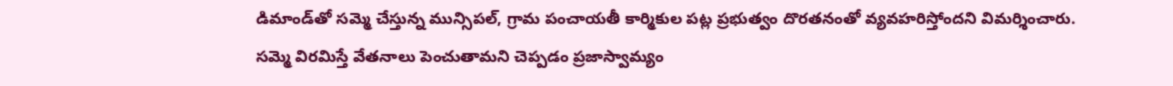డిమాండ్‌తో సమ్మె చేస్తున్న మున్సిపల్, గ్రామ పంచాయతీ కార్మికుల పట్ల ప్రభుత్వం దొరతనంతో వ్యవహరిస్తోందని విమర్శించారు. సమ్మె విరమిస్తే వేతనాలు పెంచుతామని చెప్పడం ప్రజాస్వామ్యం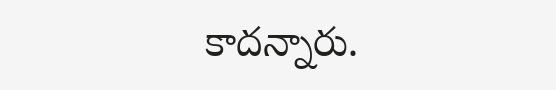కాదన్నారు.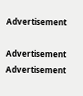Advertisement

Advertisement
Advertisement